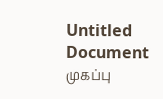Untitled Document
முகப்பு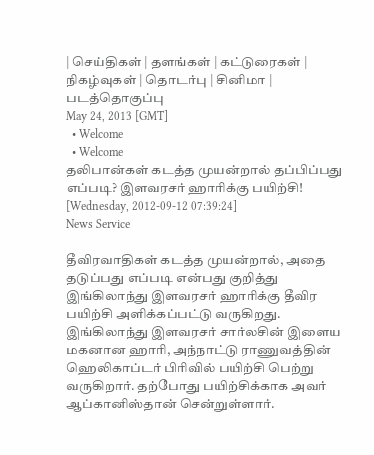| செய்திகள் | தளங்கள் | கட்டுரைகள் | நிகழ்வுகள் | தொடர்பு | சினிமா | படத்தொகுப்பு
May 24, 2013 [GMT]
  • Welcome
  • Welcome
தலிபான்கள் கடத்த முயன்றால் தப்பிப்பது எப்படி? இளவரசர் ஹாரிக்கு பயிற்சி!
[Wednesday, 2012-09-12 07:39:24]
News Service

தீவிரவாதிகள் கடத்த முயன்றால், அதை தடுப்பது எப்படி என்பது குறித்து இங்கிலாந்து இளவரசர் ஹாரிக்கு தீவிர பயிற்சி அளிக்கப்பட்டு வருகிறது. இங்கிலாந்து இளவரசர் சார்லசின் இளைய மகனான ஹாரி, அந்நாட்டு ராணுவத்தின் ஹெலிகாப்டர் பிரிவில் பயிற்சி பெற்று வருகிறார். தற்போது பயிற்சிக்காக அவர் ஆப்கானிஸ்தான் சென்றுள்ளார்.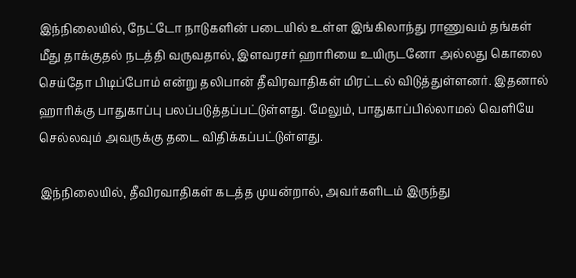இந்நிலையில், நேட்டோ நாடுகளின் படையில் உள்ள இங்கிலாந்து ராணுவம் தங்கள் மீது தாக்குதல் நடத்தி வருவதால், இளவரசர் ஹாரியை உயிருடனோ அல்லது கொலை செய்தோ பிடிப்போம் என்று தலிபான் தீவிரவாதிகள் மிரட்டல் விடுத்துள்ளனர். இதனால் ஹாரிக்கு பாதுகாப்பு பலப்படுத்தப்பட்டுள்ளது. மேலும், பாதுகாப்பில்லாமல் வெளியே செல்லவும் அவருக்கு தடை விதிக்கப்பட்டுள்ளது.

இந்நிலையில், தீவிரவாதிகள் கடத்த முயன்றால், அவர்களிடம் இருந்து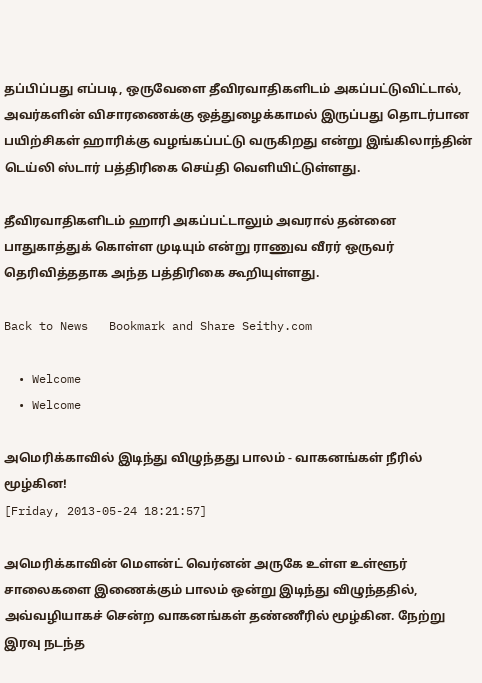தப்பிப்பது எப்படி, ஒருவேளை தீவிரவாதிகளிடம் அகப்பட்டுவிட்டால், அவர்களின் விசாரணைக்கு ஒத்துழைக்காமல் இருப்பது தொடர்பான பயிற்சிகள் ஹாரிக்கு வழங்கப்பட்டு வருகிறது என்று இங்கிலாந்தின் டெய்லி ஸ்டார் பத்திரிகை செய்தி வெளியிட்டுள்ளது.

தீவிரவாதிகளிடம் ஹாரி அகப்பட்டாலும் அவரால் தன்னை பாதுகாத்துக் கொள்ள முடியும் என்று ராணுவ வீரர் ஒருவர் தெரிவித்ததாக அந்த பத்திரிகை கூறியுள்ளது.

Back to News   Bookmark and Share Seithy.com

  • Welcome
  • Welcome

அமெரிக்காவில் இடிந்து விழுந்தது பாலம் - வாகனங்கள் நீரில் மூழ்கின!
[Friday, 2013-05-24 18:21:57]

அமெரிக்காவின் மௌன்ட் வெர்னன் அருகே உள்ள உள்ளூர் சாலைகளை இணைக்கும் பாலம் ஒன்று இடிந்து விழுந்ததில், அவ்வழியாகச் சென்ற வாகனங்கள் தண்ணீரில் மூழ்கின. நேற்று இரவு நடந்த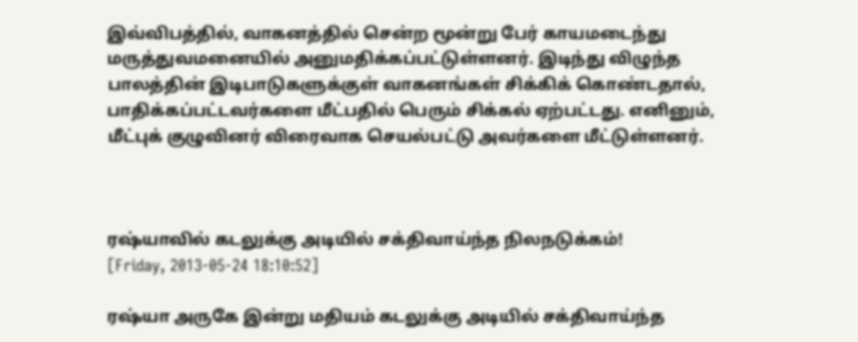இவ்விபத்தில், வாகனத்தில் சென்ற மூன்று பேர் காயமடைந்து மருத்துவமனையில் அனுமதிக்கப்பட்டுள்ளனர். இடிந்து விழுந்த பாலத்தின் இடிபாடுகளுக்குள் வாகனங்கள் சிக்கிக் கொண்டதால், பாதிக்கப்பட்டவர்களை மீட்பதில் பெரும் சிக்கல் ஏற்பட்டது. எனினும், மீட்புக் குழுவினர் விரைவாக செயல்பட்டு அவர்களை மீட்டுள்ளனர்.



ரஷ்யாவில் கடலுக்கு அடியில் சக்திவாய்ந்த நிலநடுக்கம்!
[Friday, 2013-05-24 18:10:52]

ரஷ்யா அருகே இன்று மதியம் கடலுக்கு அடியில் சக்திவாய்ந்த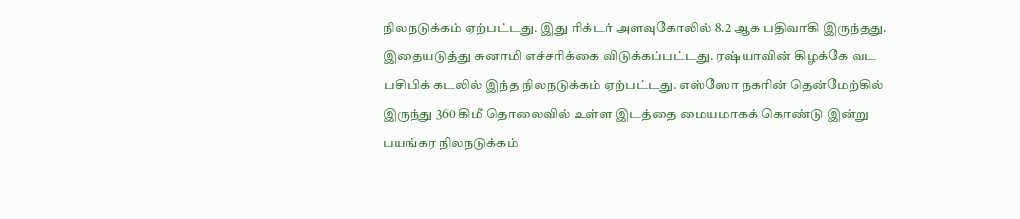நிலநடுக்கம் ஏற்பட்டது. இது ரிக்டர் அளவுகோலில் 8.2 ஆக பதிவாகி இருந்தது. இதையடுத்து சுனாமி எச்சரிக்கை விடுக்கப்பட்டது. ரஷ்யாவின் கிழக்கே வட பசிபிக் கடலில் இந்த நிலநடுக்கம் ஏற்பட்டது. எஸ்ஸோ நகரின் தென்மேற்கில் இருந்து 360 கிமீ தொலைவில் உள்ள இடத்தை மையமாகக் கொண்டு இன்று பயங்கர நிலநடுக்கம்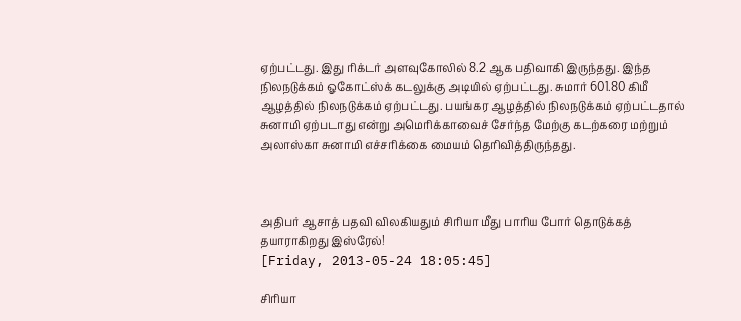ஏற்பட்டது. இது ரிக்டர் அளவுகோலில் 8.2 ஆக பதிவாகி இருந்தது. இந்த நிலநடுக்கம் ஓகோட்ஸ்க் கடலுக்கு அடியில் ஏற்பட்டது. சுமார் 601.80 கிமீ ஆழத்தில் நிலநடுக்கம் ஏற்பட்டது. பயங்கர ஆழத்தில் நிலநடுக்கம் ஏற்பட்டதால் சுனாமி ஏற்படாது என்று அமெரிக்காவைச் சேர்ந்த மேற்கு கடற்கரை மற்றும் அலாஸ்கா சுனாமி எச்சரிக்கை மையம் தெரிவித்திருந்தது.



அதிபர் ஆசாத் பதவி விலகியதும் சிரியா மீது பாரிய போர் தொடுக்கத் தயாராகிறது இஸ்ரேல்!
[Friday, 2013-05-24 18:05:45]

சிரியா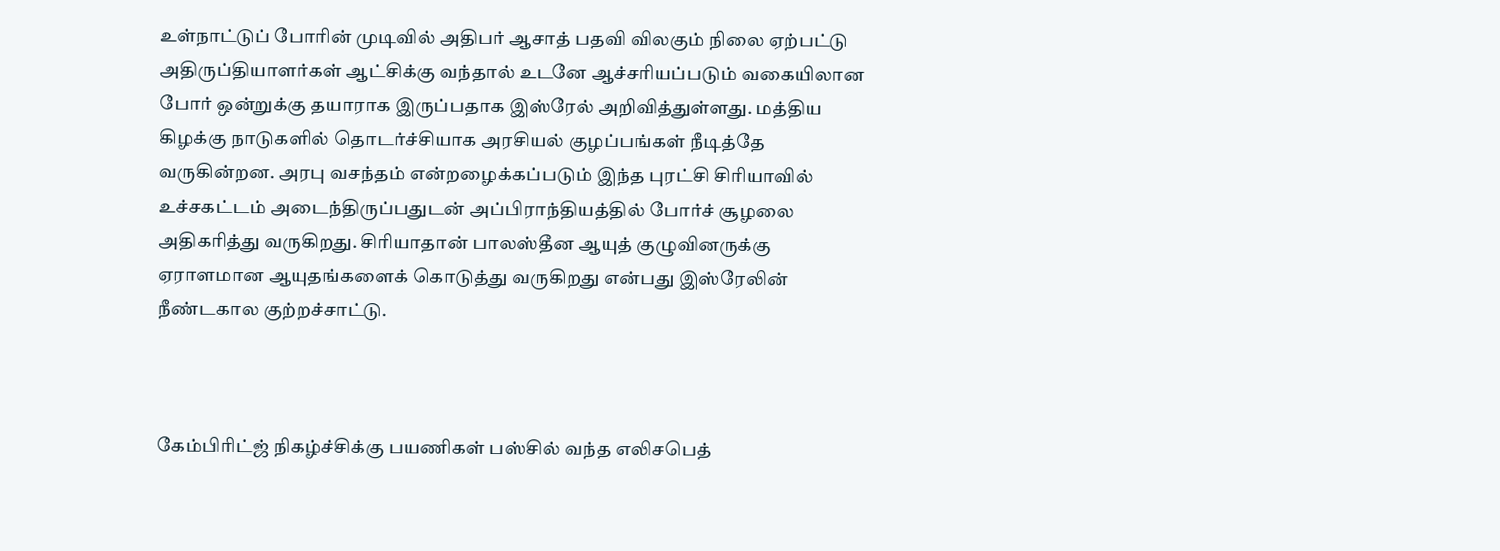உள்நாட்டுப் போரின் முடிவில் அதிபர் ஆசாத் பதவி விலகும் நிலை ஏற்பட்டு அதிருப்தியாளர்கள் ஆட்சிக்கு வந்தால் உடனே ஆச்சரியப்படும் வகையிலான போர் ஒன்றுக்கு தயாராக இருப்பதாக இஸ்ரேல் அறிவித்துள்ளது. மத்திய கிழக்கு நாடுகளில் தொடர்ச்சியாக அரசியல் குழப்பங்கள் நீடித்தே வருகின்றன. அரபு வசந்தம் என்றழைக்கப்படும் இந்த புரட்சி சிரியாவில் உச்சகட்டம் அடைந்திருப்பதுடன் அப்பிராந்தியத்தில் போர்ச் சூழலை அதிகரித்து வருகிறது. சிரியாதான் பாலஸ்தீன ஆயுத் குழுவினருக்கு ஏராளமான ஆயுதங்களைக் கொடுத்து வருகிறது என்பது இஸ்ரேலின் நீண்டகால குற்றச்சாட்டு.



கேம்பிரிட்ஜ் நிகழ்ச்சிக்கு பயணிகள் பஸ்சில் வந்த எலிசபெத்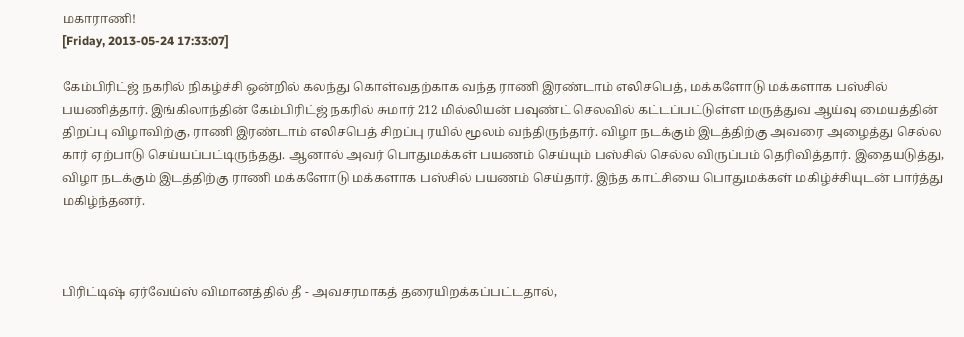மகாராணி!
[Friday, 2013-05-24 17:33:07]

கேம்பிரிட்ஜ் நகரில் நிகழ்ச்சி ஒன்றில் கலந்து கொள்வதற்காக வந்த ராணி இரண்டாம் எலிசபெத், மக்களோடு மக்களாக பஸ்சில் பயணித்தார். இங்கிலாந்தின் கேம்பிரிட்ஜ் நகரில் சுமார் 212 மில்லியன் பவுண்ட் செலவில் கட்டப்பட்டுள்ள மருத்துவ ஆய்வு மையத்தின் திறப்பு விழாவிற்கு, ராணி இரண்டாம் எலிசபெத் சிறப்பு ரயில் மூலம் வந்திருந்தார். விழா நடக்கும் இடத்திற்கு அவரை அழைத்து செல்ல கார் ஏற்பாடு செய்யப்பட்டிருந்தது. ஆனால் அவர் பொதுமக்கள் பயணம் செய்யும் பஸ்சில் செல்ல விருப்பம் தெரிவித்தார். இதையடுத்து, விழா நடக்கும் இடத்திற்கு ராணி மக்களோடு மக்களாக பஸ்சில் பயணம் செய்தார். இந்த காட்சியை பொதுமக்கள் மகிழ்ச்சியுடன் பார்த்து மகிழ்ந்தனர்.



பிரிட்டிஷ் ஏர்வேய்ஸ் விமானத்தில் தீ - அவசரமாகத் தரையிறக்கப்பட்டதால்,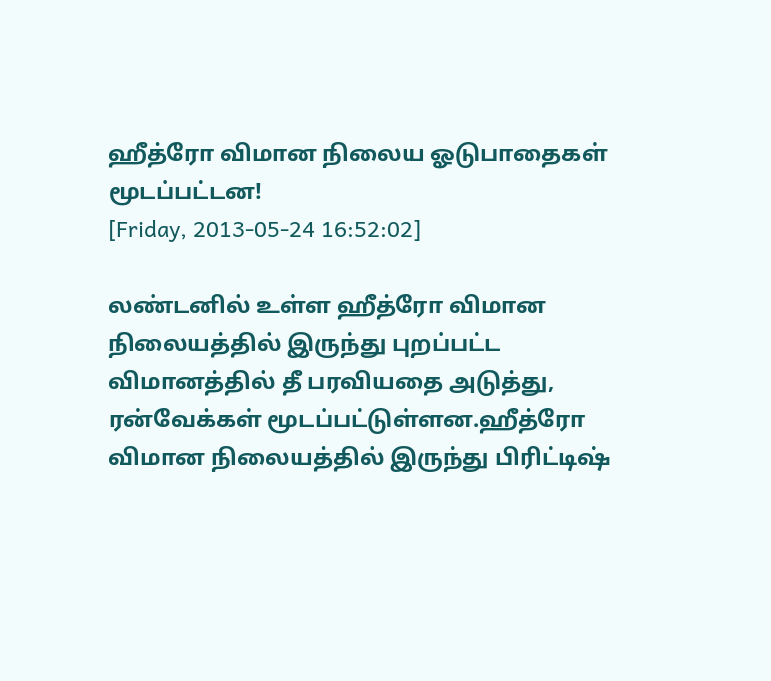ஹீத்ரோ விமான நிலைய ஓடுபாதைகள் மூடப்பட்டன!
[Friday, 2013-05-24 16:52:02]

லண்டனில் உள்ள ஹீத்ரோ விமான நிலையத்தில் இருந்து புறப்பட்ட விமானத்தில் தீ பரவியதை அடுத்து, ரன்வேக்கள் மூடப்பட்டுள்ளன.ஹீத்ரோ விமான நிலையத்தில் இருந்து பிரிட்டிஷ்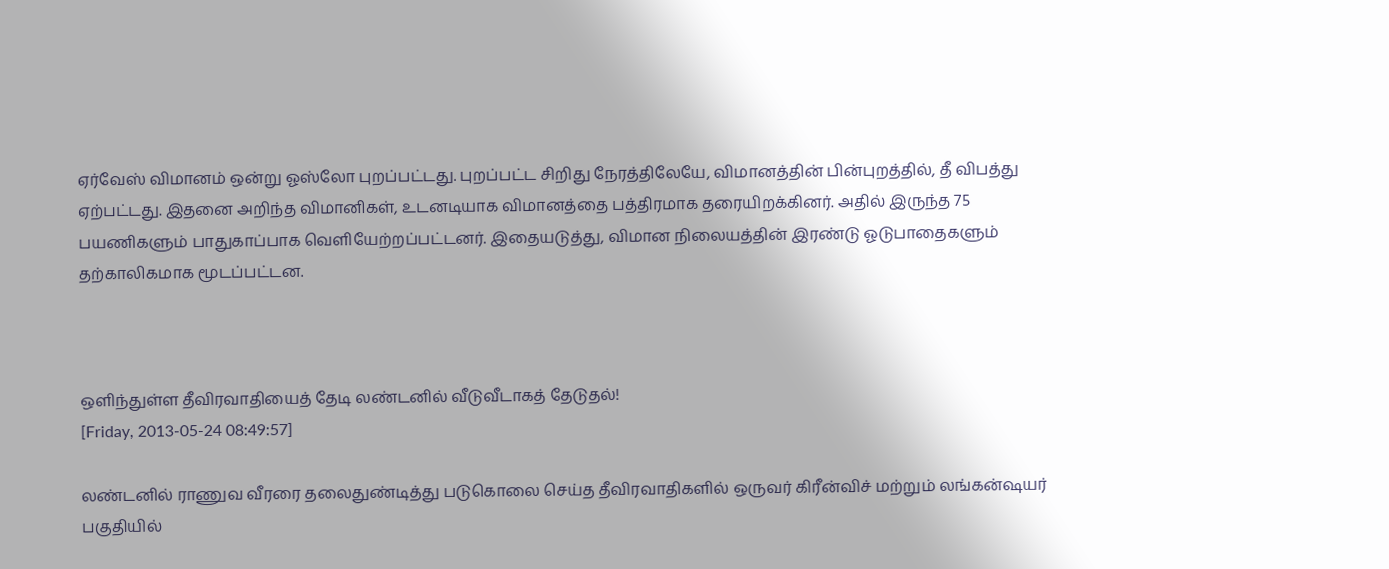ஏர்வேஸ் விமானம் ஒன்று ஓஸ்லோ புறப்பட்டது. புறப்பட்ட சிறிது நேரத்திலேயே, விமானத்தின் பின்புறத்தில், தீ விபத்து ஏற்பட்டது. இதனை அறிந்த விமானிகள், உடனடியாக விமானத்தை பத்திரமாக தரையிறக்கினர். அதில் இருந்த 75 பயணிகளும் பாதுகாப்பாக வெளியேற்றப்பட்டனர். இதையடுத்து, விமான நிலையத்தின் இரண்டு ஓடுபாதைகளும் தற்காலிகமாக மூடப்பட்டன.



ஒளிந்துள்ள தீவிரவாதியைத் தேடி லண்டனில் வீடுவீடாகத் தேடுதல்!
[Friday, 2013-05-24 08:49:57]

லண்டனில் ராணுவ வீரரை தலைதுண்டித்து படுகொலை செய்த தீவிரவாதிகளில் ஒருவர் கிரீன்விச் மற்றும் லங்கன்ஷயர் பகுதியில்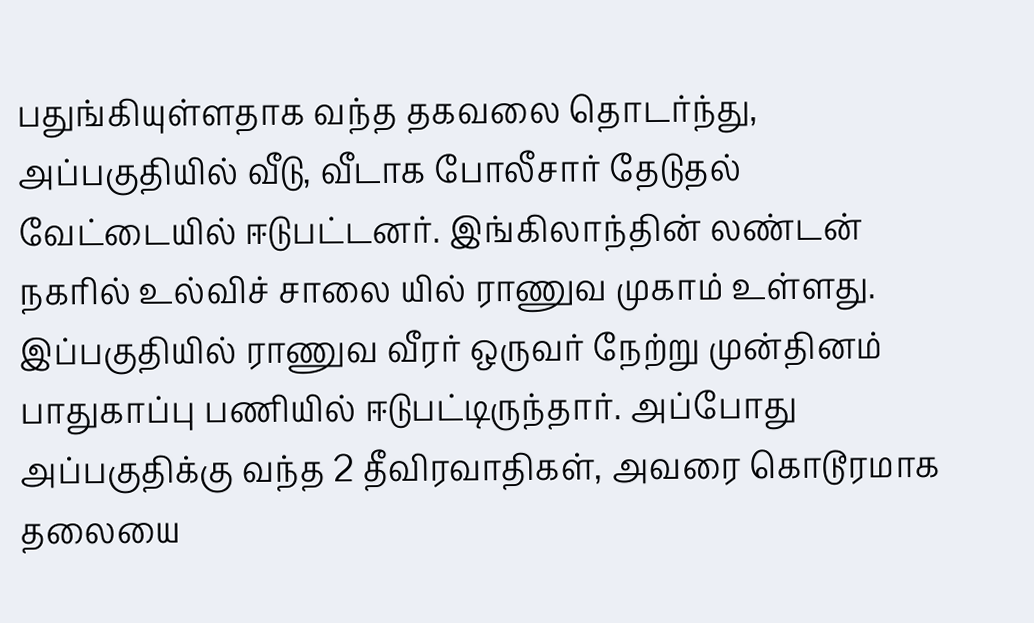பதுங்கியுள்ளதாக வந்த தகவலை தொடர்ந்து, அப்பகுதியில் வீடு, வீடாக போலீசார் தேடுதல் வேட்டையில் ஈடுபட்டனர். இங்கிலாந்தின் லண்டன் நகரில் உல்விச் சாலை யில் ராணுவ முகாம் உள்ளது. இப்பகுதியில் ராணுவ வீரர் ஒருவர் நேற்று முன்தினம் பாதுகாப்பு பணியில் ஈடுபட்டிருந்தார். அப்போது அப்பகுதிக்கு வந்த 2 தீவிரவாதிகள், அவரை கொடூரமாக தலையை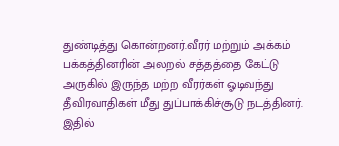துண்டித்து கொன்றனர்.வீரர் மற்றும் அக்கம் பக்கத்தினரின் அலறல் சத்தத்தை கேட்டு அருகில் இருந்த மற்ற வீரர்கள் ஓடிவந்து தீவிரவாதிகள் மீது துப்பாக்கிச்சூடு நடத்தினர். இதில்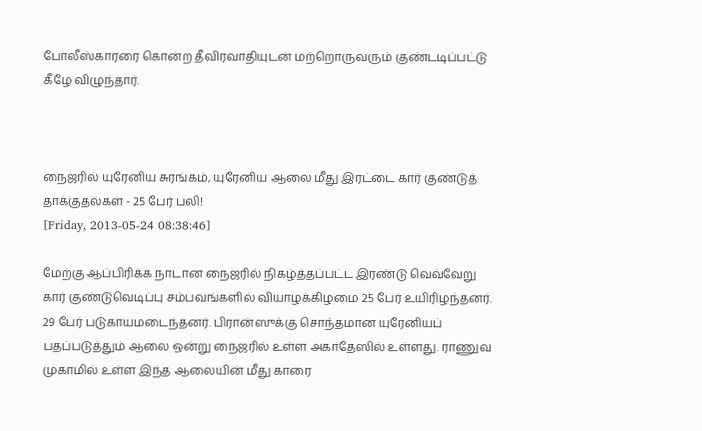போலீஸ்காரரை கொன்ற தீவிரவாதியுடன் மற்றொருவரும் குண்டடிப்பட்டு கீழே விழுந்தார்.



நைஜரில் யுரேனிய சுரங்கம், யுரேனிய ஆலை மீது இரட்டை கார் குண்டுத் தாக்குதல்கள் - 25 பேர் பலி!
[Friday, 2013-05-24 08:38:46]

மேற்கு ஆப்பிரிக்க நாடான நைஜரில் நிகழ்த்தப்பட்ட இரண்டு வெவ்வேறு கார் குண்டுவெடிப்பு சம்பவங்களில் வியாழக்கிழமை 25 பேர் உயிரிழந்தனர். 29 பேர் படுகாயமடைந்தனர். பிரான்ஸுக்கு சொந்தமான யுரேனியப் பதப்படுத்தும் ஆலை ஒன்று நைஜரில் உள்ள அகாதேஸில் உள்ளது. ராணுவ முகாமில் உள்ள இந்த ஆலையின் மீது காரை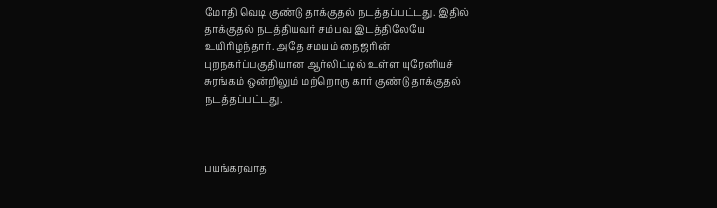மோதி வெடி குண்டு தாக்குதல் நடத்தப்பட்டது. இதில் தாக்குதல் நடத்தியவர் சம்பவ இடத்திலேயே உயிரிழந்தார். அதே சமயம் நைஜரின் புறநகர்ப்பகுதியான ஆர்லிட்டில் உள்ள யுரேனியச் சுரங்கம் ஒன்றிலும் மற்றொரு கார் குண்டு தாக்குதல் நடத்தப்பட்டது.



பயங்கரவாத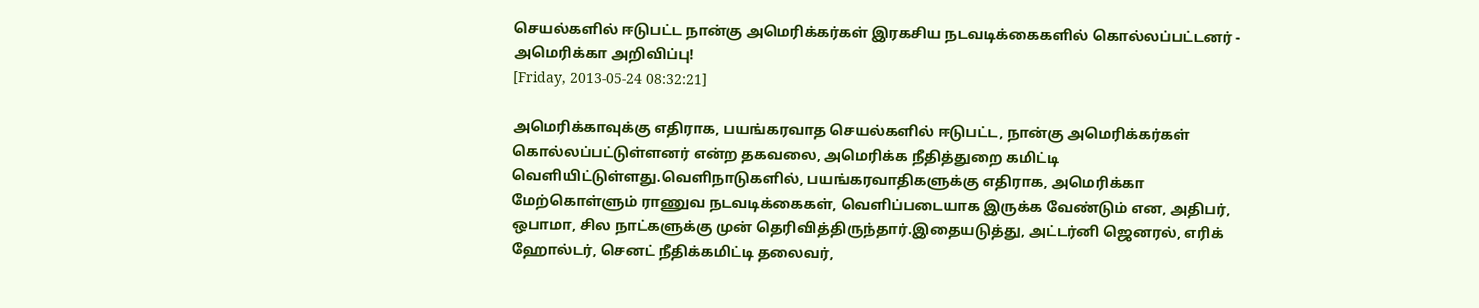செயல்களில் ஈடுபட்ட நான்கு அமெரிக்கர்கள் இரகசிய நடவடிக்கைகளில் கொல்லப்பட்டனர் - அமெரிக்கா அறிவிப்பு!
[Friday, 2013-05-24 08:32:21]

அமெரிக்காவுக்கு எதிராக, பயங்கரவாத செயல்களில் ஈடுபட்ட, நான்கு அமெரிக்கர்கள் கொல்லப்பட்டுள்ளனர் என்ற தகவலை, அமெரிக்க நீதித்துறை கமிட்டி வெளியிட்டுள்ளது.வெளிநாடுகளில், பயங்கரவாதிகளுக்கு எதிராக, அமெரிக்கா மேற்கொள்ளும் ராணுவ நடவடிக்கைகள், வெளிப்படையாக இருக்க வேண்டும் என, அதிபர், ஒபாமா, சில நாட்களுக்கு முன் தெரிவித்திருந்தார்.இதையடுத்து, அட்டர்னி ஜெனரல், எரிக் ஹோல்டர், செனட் நீதிக்கமிட்டி தலைவர்,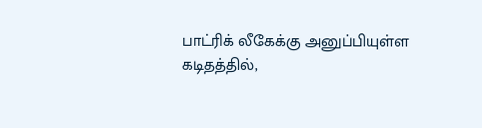பாட்ரிக் லீகேக்கு அனுப்பியுள்ள கடிதத்தில்,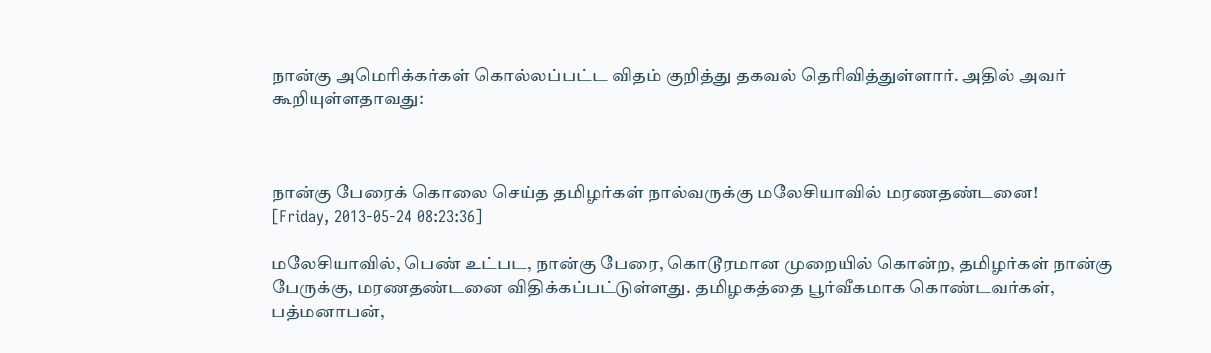நான்கு அமெரிக்கர்கள் கொல்லப்பட்ட விதம் குறித்து தகவல் தெரிவித்துள்ளார். அதில் அவர் கூறியுள்ளதாவது:



நான்கு பேரைக் கொலை செய்த தமிழர்கள் நால்வருக்கு மலேசியாவில் மரணதண்டனை!
[Friday, 2013-05-24 08:23:36]

மலேசியாவில், பெண் உட்பட, நான்கு பேரை, கொடூரமான முறையில் கொன்ற, தமிழர்கள் நான்கு பேருக்கு, மரணதண்டனை விதிக்கப்பட்டுள்ளது. தமிழகத்தை பூர்வீகமாக கொண்டவர்கள், பத்மனாபன்,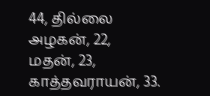44, தில்லை அழகன், 22, மதன், 23, காத்தவராயன், 33.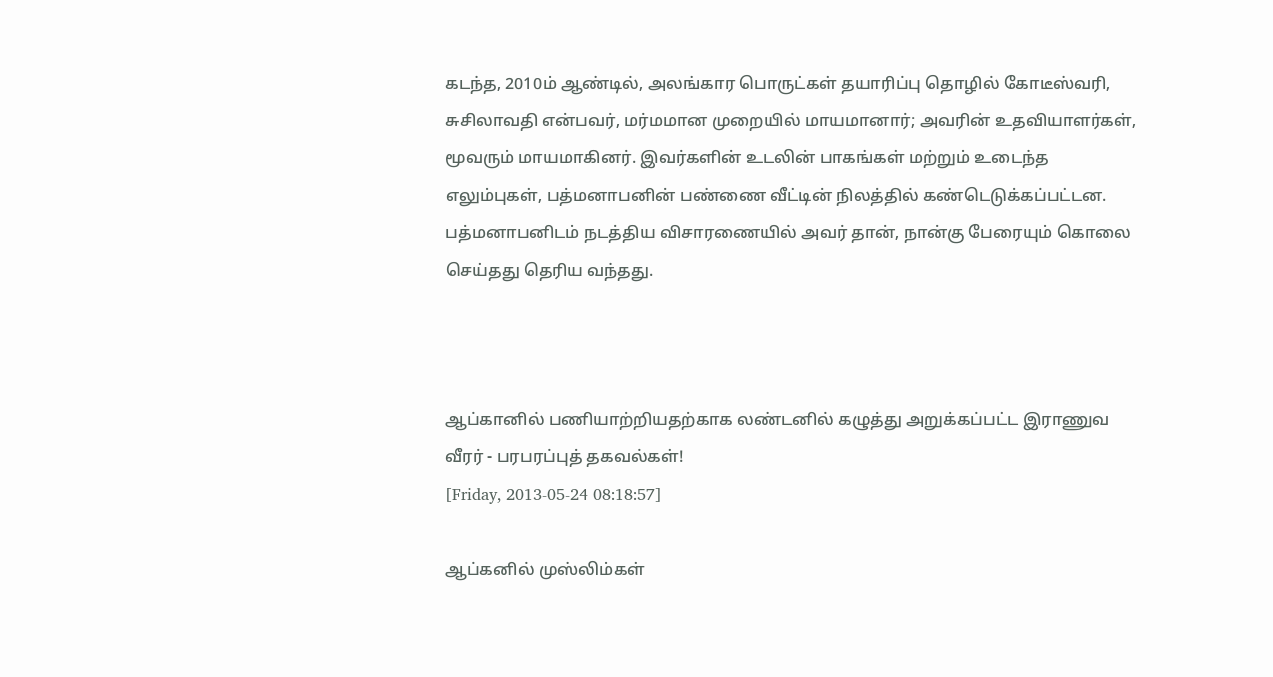கடந்த, 2010ம் ஆண்டில், அலங்கார பொருட்கள் தயாரிப்பு தொழில் கோடீஸ்வரி, சுசிலாவதி என்பவர், மர்மமான முறையில் மாயமானார்; அவரின் உதவியாளர்கள், மூவரும் மாயமாகினர். இவர்களின் உடலின் பாகங்கள் மற்றும் உடைந்த எலும்புகள், பத்மனாபனின் பண்ணை வீட்டின் நிலத்தில் கண்டெடுக்கப்பட்டன. பத்மனாபனிடம் நடத்திய விசாரணையில் அவர் தான், நான்கு பேரையும் கொலை செய்தது தெரிய வந்தது.



ஆப்கானில் பணியாற்றியதற்காக லண்டனில் கழுத்து அறுக்கப்பட்ட இராணுவ வீரர் - பரபரப்புத் தகவல்கள்!
[Friday, 2013-05-24 08:18:57]

ஆப்கனில் முஸ்லிம்கள்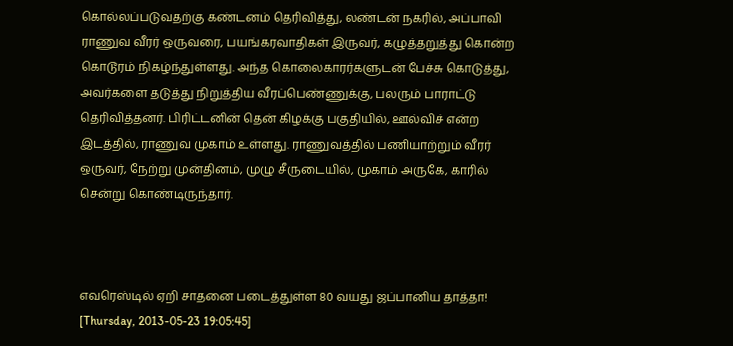கொல்லப்படுவதற்கு கண்டனம் தெரிவித்து, லண்டன் நகரில், அப்பாவி ராணுவ வீரர் ஒருவரை, பயங்கரவாதிகள் இருவர், கழுத்தறுத்து கொன்ற கொடூரம் நிகழ்ந்துள்ளது. அந்த கொலைகாரர்களுடன் பேச்சு கொடுத்து, அவர்களை தடுத்து நிறுத்திய வீரப்பெண்ணுக்கு, பலரும் பாராட்டு தெரிவித்தனர். பிரிட்டனின் தென் கிழக்கு பகுதியில், ஊல்விச் என்ற இடத்தில், ராணுவ முகாம் உள்ளது. ராணுவத்தில் பணியாற்றும் வீரர் ஒருவர், நேற்று முன்தினம், முழு சீருடையில், முகாம் அருகே, காரில் சென்று கொண்டிருந்தார்.



எவரெஸ்டில் ஏறி சாதனை படைத்துள்ள 80 வயது ஜப்பானிய தாத்தா!
[Thursday, 2013-05-23 19:05:45]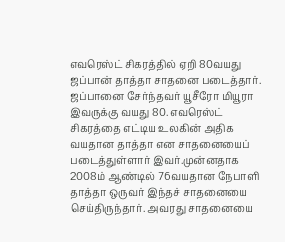எவ‌ரெஸ்ட் சிகரத்தில் ஏறி 80வயது ஜப்பான் தாத்தா சாதனை படைத்தார். ஜப்பானை சேர்ந்தவர் யூசீரோ மியூரா இவருக்கு வயது 80. எவரெஸ்ட் சிகரத்தை எட்டிய உலகின் அதிக வயதான தாத்தா என சாதனையைப் படைத்துள்ளார் இவர்.முன்னதாக 2008ம் ஆண்டில் 76வயதான நேபாளி தாத்தா ஒருவர் இந்தச் சாதனையை செய்திருந்தார். அவரது சாதனையை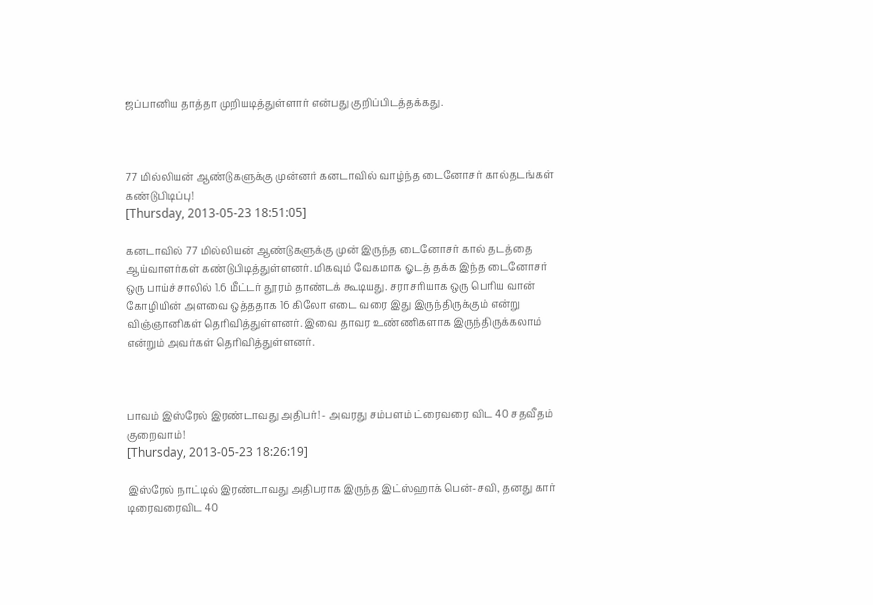ஜப்பானிய தாத்தா முறியடித்துள்ளார் என்பது குறிப்பிடத்தக்கது.



77 மில்லியன் ஆண்டுகளுக்கு முன்னர் கனடாவில் வாழ்ந்த டைனோசர் கால்தடங்கள் கண்டுபிடிப்பு!
[Thursday, 2013-05-23 18:51:05]

கனடாவில் 77 மில்லியன் ஆண்டுகளுக்கு முன் இருந்த டைனோசர் கால் தடத்தை ஆய்வாளர்கள் கண்டுபிடித்துள்ளனர். மிகவும் வேகமாக ஓடத் தக்க இந்த டைனோசர் ஒரு பாய்ச்சாலில் 1.6 மீட்டர் தூரம் தாண்டக் கூடியது. சராசரியாக ஒரு பெரிய வான் கோழியின் அளவை ஒத்ததாக 16 கிலோ எடை வரை இது இருந்திருக்கும் என்று விஞ்ஞானிகள் தெரிவித்துள்ளனர். இவை தாவர உண்ணிகளாக இருந்திருக்கலாம் என்றும் அவர்கள் தெரிவித்துள்ளனர்.



பாவம் இஸ்ரேல் இரண்டாவது அதிபர்! - அவரது சம்பளம் ட்ரைவரை விட 40 சதவீதம் குறைவாம்!
[Thursday, 2013-05-23 18:26:19]

இஸ்ரேல் நாட்டில் இரண்டாவது அதிபராக இருந்த இட்ஸ்ஹாக் பென்-சவி, தனது கார் டிரைவரைவிட 40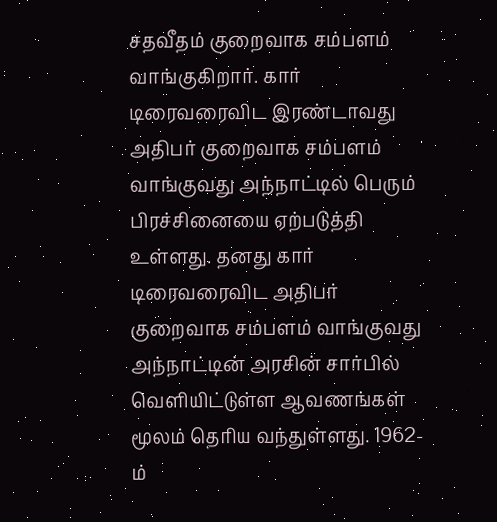சதவீதம் குறைவாக சம்பளம் வாங்குகிறார். கார் டிரைவரைவிட இரண்டாவது அதிபர் குறைவாக சம்பளம் வாங்குவது அந்நாட்டில் பெரும் பிரச்சினையை ஏற்படுத்தி உள்ளது. தனது கார் டிரைவரைவிட அதிபர் குறைவாக சம்பளம் வாங்குவது அந்நாட்டின் அரசின் சார்பில் வெளியிட்டுள்ள ஆவணங்கள் மூலம் தெரிய வந்துள்ளது. 1962-ம்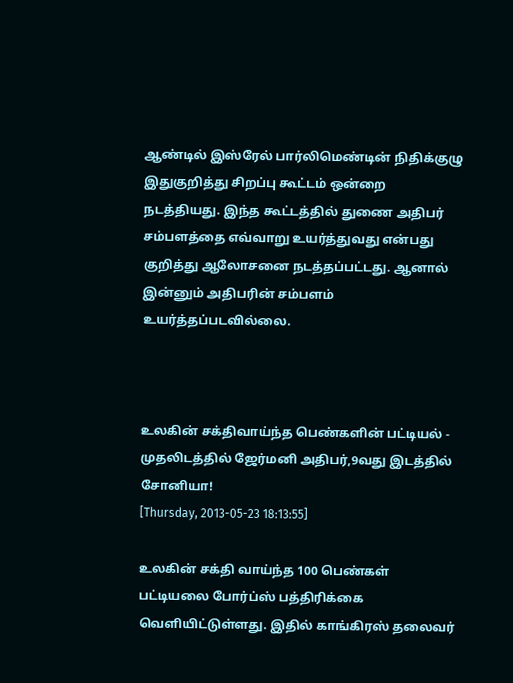ஆண்டில் இஸ்ரேல் பார்லிமெண்டின் நிதிக்குழு இதுகுறித்து சிறப்பு கூட்டம் ஒன்றை நடத்தியது. இந்த கூட்டத்தில் துணை அதிபர் சம்பளத்தை எவ்வாறு உயர்த்துவது என்பது குறித்து ஆலோசனை நடத்தப்பட்டது. ஆனால் இன்னும் அதிபரின் சம்பளம் உயர்த்தப்படவில்லை.



உலகின் சக்திவாய்ந்த பெண்களின் பட்டியல் - முதலிடத்தில் ஜேர்மனி அதிபர்,9வது இடத்தில் சோனியா!
[Thursday, 2013-05-23 18:13:55]

உலகின் சக்தி வாய்ந்த 100 பெண்கள் பட்டியலை போர்ப்ஸ் பத்திரிக்கை வெளியிட்டுள்ளது. இதில் காங்கிரஸ் தலைவர்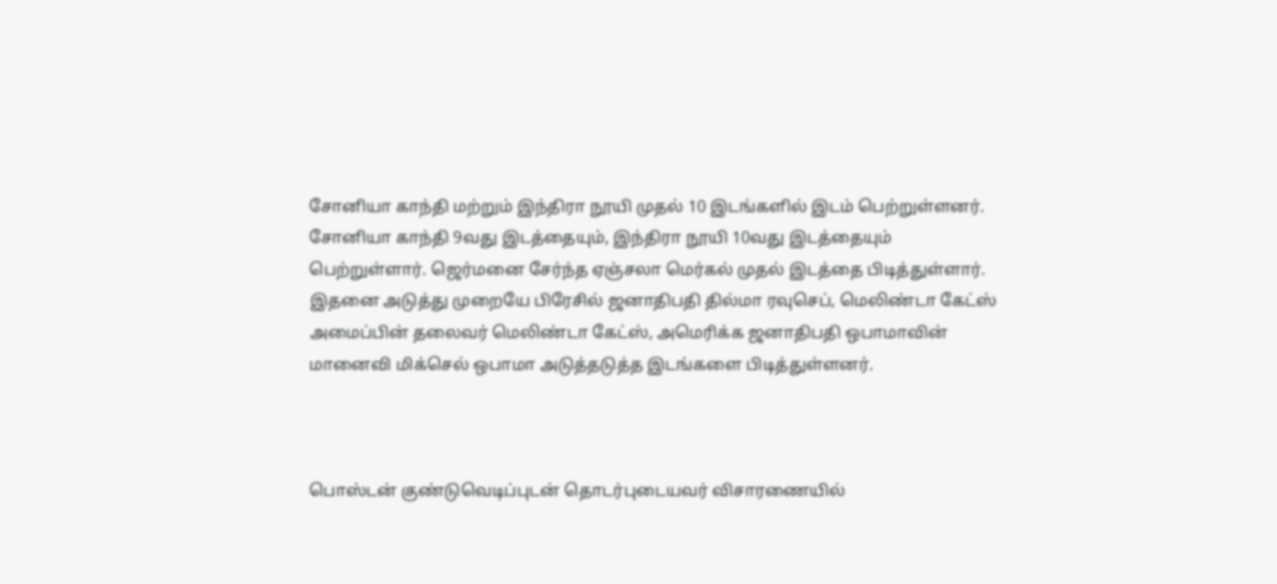சோனியா காந்தி மற்றும் இந்திரா நூயி முதல் 10 இடங்களில் இடம் பெற்றுள்ளனர். சோனியா காந்தி 9வது இடத்தையும், இந்திரா நூயி 10வது இடத்தையும் பெற்றுள்ளார். ஜெர்மனை சேர்ந்த ஏஞ்சலா மெர்கல் முதல் இடத்தை பிடித்துள்ளார். இதனை அடுத்து முறையே பிரேசில் ஜனாதிபதி தில்மா ரவுசெப், மெலிண்டா கேட்ஸ் அமைப்பின் தலைவர் மெலிண்டா கேட்ஸ், அமெரிக்க ஜனாதிபதி ஒபாமாவின் மானைவி மிக்செல் ஒபாமா அடுத்தடுத்த இடங்களை பிடித்துள்ளனர்.



பொஸ்டன் குண்டுவெடிப்புடன் தொடர்புடையவர் விசாரணையில்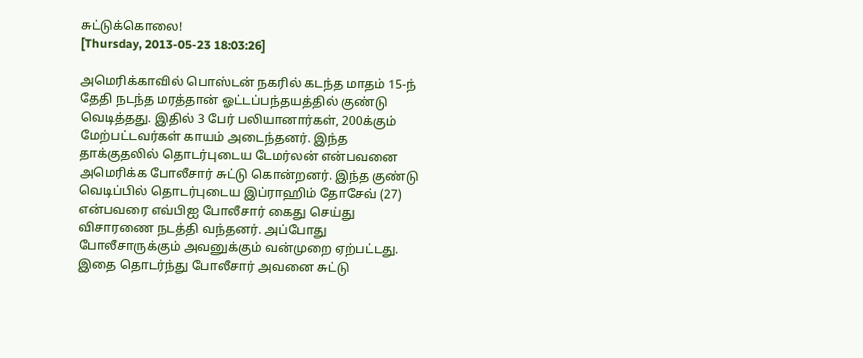சுட்டுக்கொலை!
[Thursday, 2013-05-23 18:03:26]

அமெரிக்காவில் பொஸ்டன் நகரில் கடந்த மாதம் 15-ந் தேதி நடந்த மரத்தான் ஓட்டப்பந்தயத்தில் குண்டு வெடித்தது. இதில் 3 பேர் பலியானார்கள், 200க்கும் மேற்பட்டவர்கள் காயம் அடைந்தனர். இந்த தாக்குதலில் தொடர்புடைய டேமர்லன் என்பவனை அமெரிக்க போலீசார் சுட்டு கொன்றனர். இந்த குண்டு வெடிப்பில் தொடர்புடைய இப்ராஹிம் தோசேவ் (27) என்பவரை எவ்பிஐ போலீசார் கைது செய்து விசாரணை நடத்தி வந்தனர். அப்போது போலீசாருக்கும் அவனுக்கும் வன்முறை ஏற்பட்டது. இதை தொடர்ந்து போலீசார் அவனை சுட்டு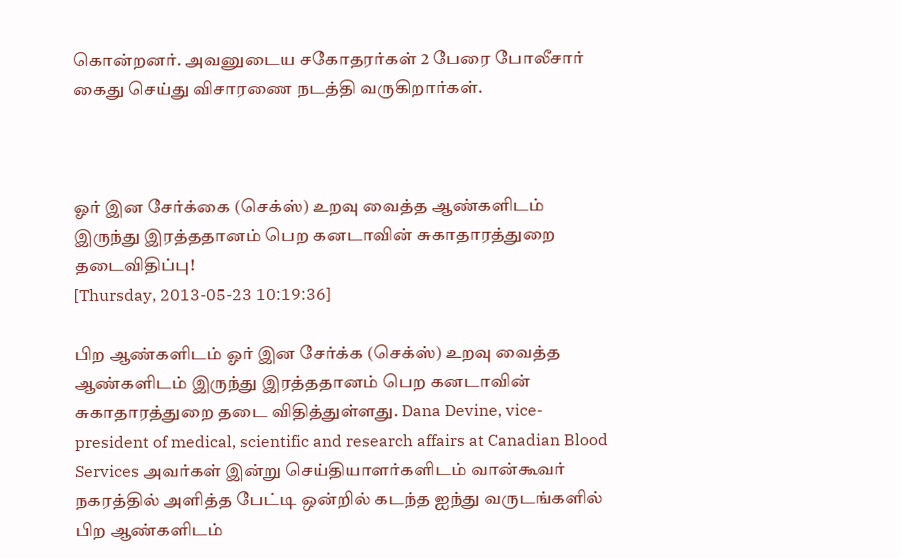கொன்றனர். அவனுடைய சகோதரர்கள் 2 பேரை போலீசார் கைது செய்து விசாரணை நடத்தி வருகிறார்கள்.



ஓர் இன சேர்க்கை (செக்ஸ்) உறவு வைத்த ஆண்களிடம் இருந்து இரத்ததானம் பெற கனடாவின் சுகாதாரத்துறை தடைவிதிப்பு!
[Thursday, 2013-05-23 10:19:36]

பிற ஆண்களிடம் ஓர் இன சேர்க்க (செக்ஸ்) உறவு வைத்த ஆண்களிடம் இருந்து இரத்ததானம் பெற கனடாவின் சுகாதாரத்துறை தடை விதித்துள்ளது. Dana Devine, vice-president of medical, scientific and research affairs at Canadian Blood Services அவர்கள் இன்று செய்தியாளர்களிடம் வான்கூவர் நகரத்தில் அளித்த பேட்டி ஒன்றில் கடந்த ஐந்து வருடங்களில் பிற ஆண்களிடம்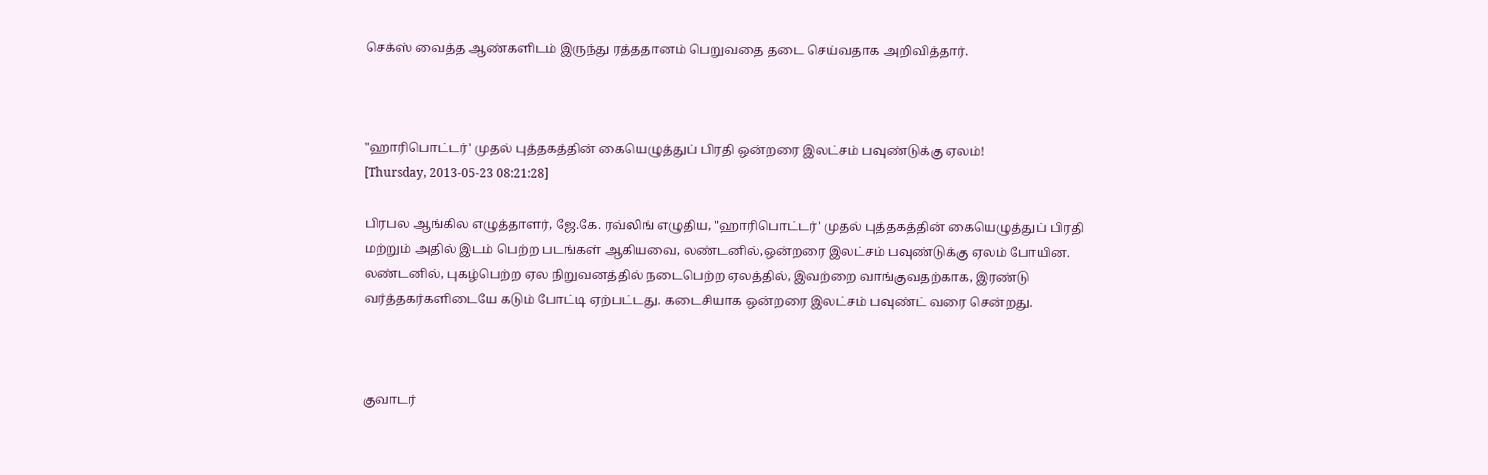செக்ஸ் வைத்த ஆண்களிடம் இருந்து ரத்ததானம் பெறுவதை தடை செய்வதாக அறிவித்தார்.



"ஹாரிபொட்டர்' முதல் புத்தகத்தின் கையெழுத்துப் பிரதி ஒன்றரை இலட்சம் பவுண்டுக்கு ஏலம்!
[Thursday, 2013-05-23 08:21:28]

பிரபல ஆங்கில எழுத்தாளர், ஜே.கே. ரவ்லிங் எழுதிய, "ஹாரிபொட்டர்' முதல் புத்தகத்தின் கையெழுத்துப் பிரதி மற்றும் அதில் இடம் பெற்ற படங்கள் ஆகியவை, லண்டனில்,ஒன்றரை இலட்சம் பவுண்டுக்கு ஏலம் போயின. லண்டனில், புகழ்பெற்ற ஏல நிறுவனத்தில் நடைபெற்ற ஏலத்தில், இவற்றை வாங்குவதற்காக, இரண்டு வர்த்தகர்களிடையே கடும் போட்டி ஏற்பட்டது. கடைசியாக ஒன்றரை இலட்சம் பவுண்ட் வரை சென்றது.



குவாடர்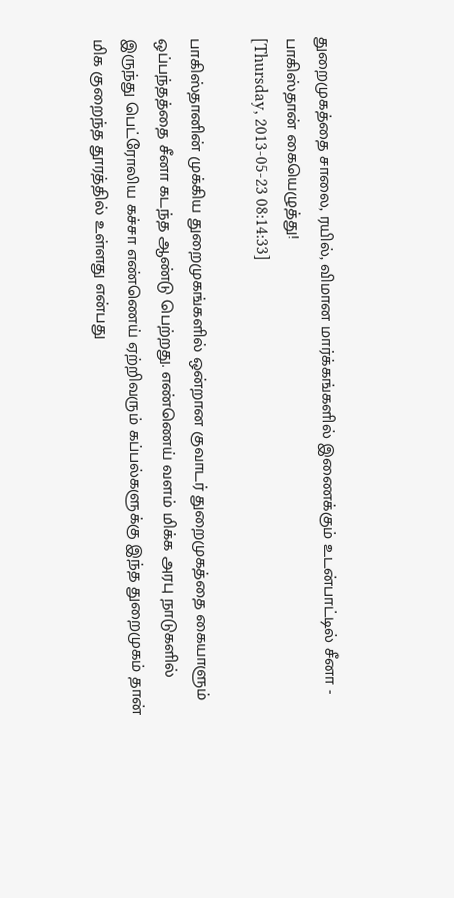துறைமுகத்தை சாலை, ரயில், விமான மார்க்கங்களில் இணைக்கும் உடன்பாட்டில் சீனா - பாகிஸ்தான் கையெழுத்து!
[Thursday, 2013-05-23 08:14:33]

பாகிஸ்தானின் முக்கிய துறைமுகங்களில் ஒன்றான குவாடர் துறைமுகத்தை கையாளும் ஒப்பந்தத்தை சீனா கடந்த ஆண்டு பெற்றது. எண்ணெய் வளம் மிக்க அரபு நாடுகளில் இருந்து பெட்ரோலிய கச்சா எண்ணெய் ஏற்றிவரும் கப்பல்களுக்கு இந்த துறைமுகம் தான் மிக குறைந்த தூரத்தில் உள்ளது என்பது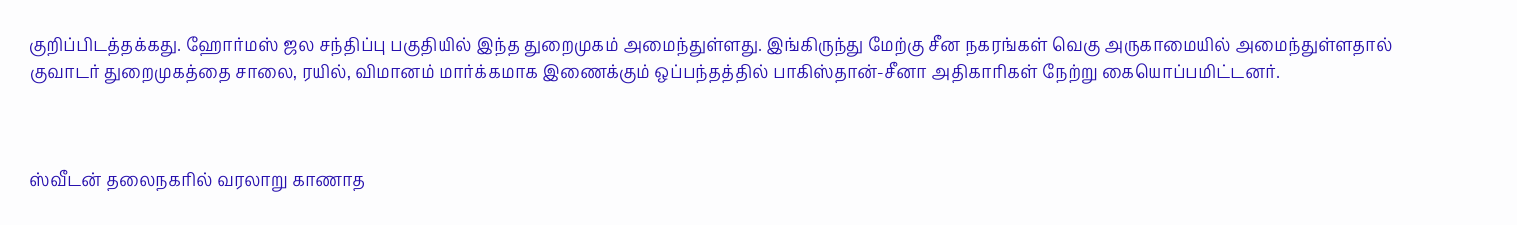குறிப்பிடத்தக்கது. ஹோர்மஸ் ஜல சந்திப்பு பகுதியில் இந்த துறைமுகம் அமைந்துள்ளது. இங்கிருந்து மேற்கு சீன நகரங்கள் வெகு அருகாமையில் அமைந்துள்ளதால் குவாடர் துறைமுகத்தை சாலை, ரயில், விமானம் மார்க்கமாக இணைக்கும் ஒப்பந்தத்தில் பாகிஸ்தான்-சீனா அதிகாரிகள் நேற்று கையொப்பமிட்டனர்.



ஸ்வீடன் தலைநகரில் வரலாறு காணாத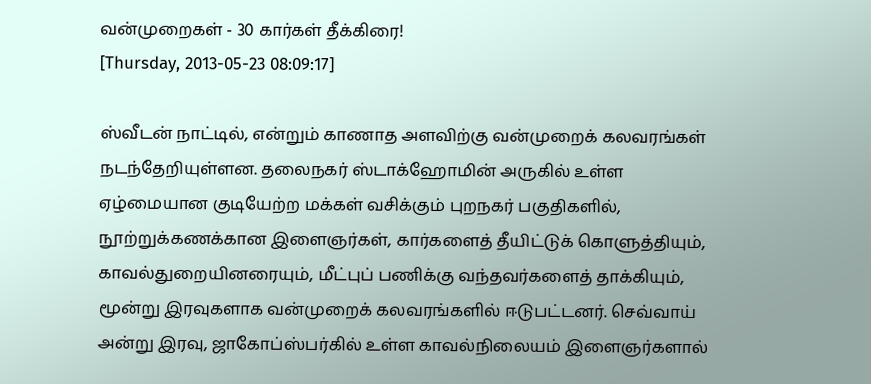வன்முறைகள் - 30 கார்கள் தீக்கிரை!
[Thursday, 2013-05-23 08:09:17]

ஸ்வீடன் நாட்டில், என்றும் காணாத அளவிற்கு வன்முறைக் கலவரங்கள் நடந்தேறியுள்ளன. தலைநகர் ஸ்டாக்ஹோமின் அருகில் உள்ள ஏழ்மையான குடியேற்ற மக்கள் வசிக்கும் புறநகர் பகுதிகளில், நூற்றுக்கணக்கான இளைஞர்கள், கார்களைத் தீயிட்டுக் கொளுத்தியும், காவல்துறையினரையும், மீட்புப் பணிக்கு வந்தவர்களைத் தாக்கியும், மூன்று இரவுகளாக வன்முறைக் கலவரங்களில் ஈடுபட்டனர். செவ்வாய் அன்று இரவு, ஜாகோப்ஸ்பர்கில் உள்ள காவல்நிலையம் இளைஞர்களால்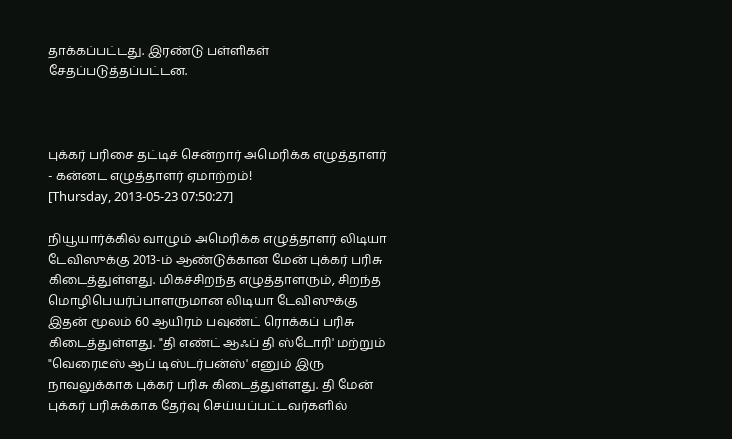தாக்கப்பட்டது. இரண்டு பள்ளிகள் சேதப்படுத்தப்பட்டன.



புக்கர் பரிசை தட்டிச் சென்றார் அமெரிக்க எழுத்தாளர் - கன்னட எழுத்தாளர் ஏமாற்றம்!
[Thursday, 2013-05-23 07:50:27]

நியூயார்க்கில் வாழும் அமெரிக்க எழுத்தாளர் லிடியா டேவிஸுக்கு 2013-ம் ஆண்டுக்கான மேன் புக்கர் பரிசு கிடைத்துள்ளது. மிகச்சிறந்த எழுத்தாளரும், சிறந்த மொழிபெயர்ப்பாளருமான லிடியா டேவிஸுக்கு இதன் மூலம் 60 ஆயிரம் பவுண்ட் ரொக்கப் பரிசு கிடைத்துள்ளது. "தி எண்ட் ஆஃப் தி ஸ்டோரி' மற்றும் "வெரைடீஸ் ஆப் டிஸ்டர்பன்ஸ்' எனும் இரு நாவலுக்காக புக்கர் பரிசு கிடைத்துள்ளது. தி மேன் புக்கர் பரிசுக்காக தேர்வு செய்யப்பட்டவர்களில்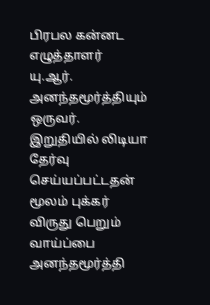பிரபல கன்னட எழுத்தாளர் யு.ஆர். அனந்தமூர்த்தியும் ஒருவர். இறுதியில் லிடியா தேர்வு செய்யப்பட்டதன் மூலம் புக்கர் விருது பெறும் வாய்ப்பை அனந்தமூர்த்தி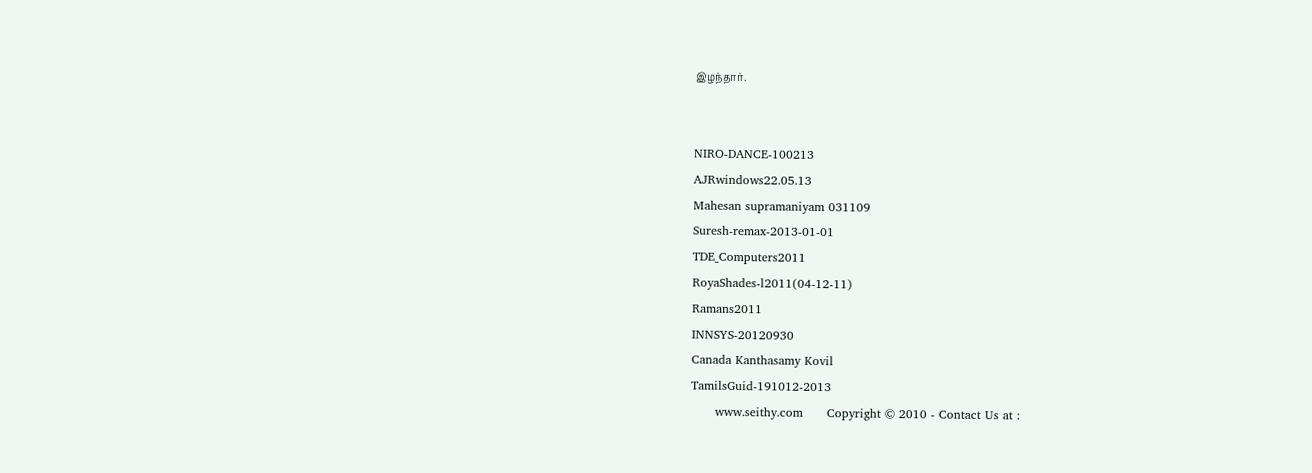இழந்தார்.


NIRO-DANCE-100213
AJRwindows22.05.13
Mahesan supramaniyam 031109
Suresh-remax-2013-01-01
TDE_Computers2011
RoyaShades-l2011(04-12-11)
Ramans2011
INNSYS-20120930
Canada Kanthasamy Kovil
TamilsGuid-191012-2013
      www.seithy.com      Copyright © 2010 - Contact Us at :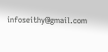infoseithy@gmail.com